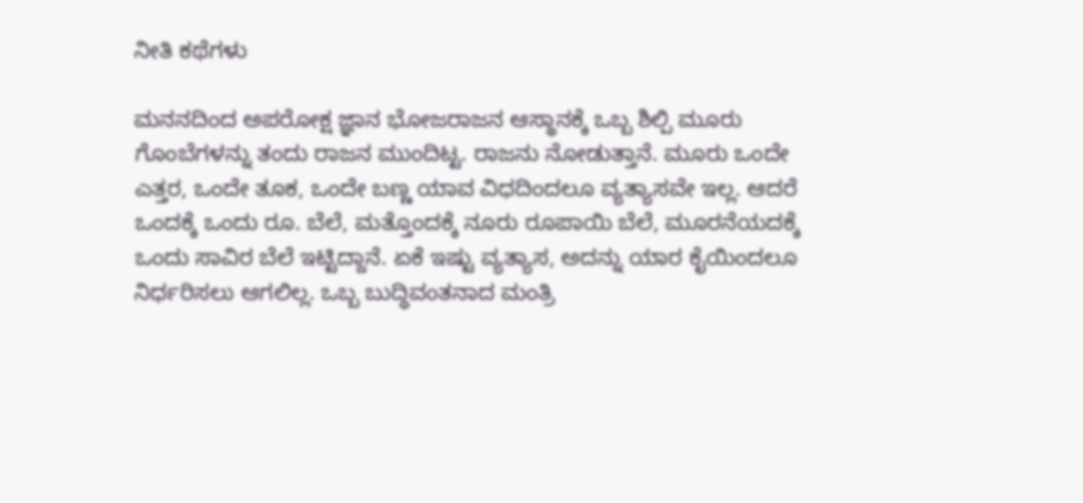ನೀತಿ ಕಥೆಗಳು

ಮನನದಿಂದ ಅಪರೋಕ್ಷ ಜ್ಞಾನ ಭೋಜರಾಜನ ಆಸ್ಥಾನಕ್ಕೆ ಒಬ್ಬ ಶಿಲ್ಪಿ ಮೂರು ಗೊಂಬೆಗಳನ್ನು ತಂದು ರಾಜನ ಮುಂದಿಟ್ಟ. ರಾಜನು ನೋಡುತ್ತಾನೆ. ಮೂರು ಒಂದೇ ಎತ್ತರ, ಒಂದೇ ತೂಕ, ಒಂದೇ ಬಣ್ಣ ಯಾವ ವಿಧದಿಂದಲೂ ವ್ಯತ್ಯಾಸವೇ ಇಲ್ಲ. ಆದರೆ ಒಂದಕ್ಕೆ ಒಂದು ರೂ. ಬೆಲೆ, ಮತ್ತೊಂದಕ್ಕೆ ನೂರು ರೂಪಾಯಿ ಬೆಲೆ, ಮೂರನೆಯದಕ್ಕೆ ಒಂದು ಸಾವಿರ ಬೆಲೆ ಇಟ್ಟಿದ್ದಾನೆ. ಏಕೆ ಇಷ್ಟು ವ್ಯತ್ಯಾಸ, ಅದನ್ನು ಯಾರ ಕೈಯಿಂದಲೂ ನಿರ್ಧರಿಸಲು ಆಗಲಿಲ್ಲ. ಒಬ್ಬ ಬುದ್ಧಿವಂತನಾದ ಮಂತ್ರಿ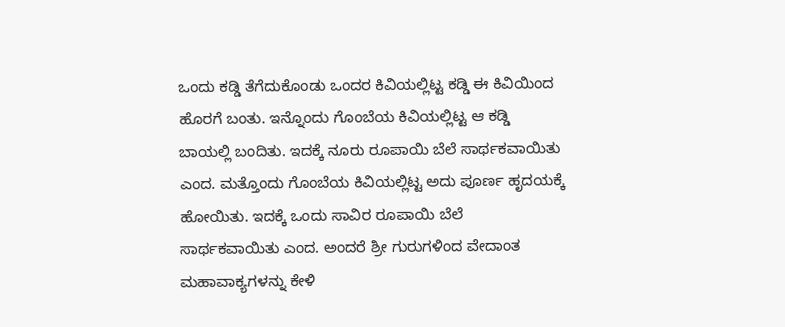ಒಂದು ಕಡ್ಡಿ ತೆಗೆದುಕೊಂಡು ಒಂದರ ಕಿವಿಯಲ್ಲಿಟ್ಟ ಕಡ್ಡಿ ಈ ಕಿವಿಯಿಂದ ಹೊರಗೆ ಬಂತು. ಇನ್ನೊಂದು ಗೊಂಬೆಯ ಕಿವಿಯಲ್ಲಿಟ್ಟ ಆ ಕಡ್ಡಿ ಬಾಯಲ್ಲಿ ಬಂದಿತು. ಇದಕ್ಕೆ ನೂರು ರೂಪಾಯಿ ಬೆಲೆ ಸಾರ್ಥಕವಾಯಿತು ಎಂದ. ಮತ್ತೊಂದು ಗೊಂಬೆಯ ಕಿವಿಯಲ್ಲಿಟ್ಟ ಅದು ಪೂರ್ಣ ಹೃದಯಕ್ಕೆ ಹೋಯಿತು. ಇದಕ್ಕೆ ಒಂದು ಸಾವಿರ ರೂಪಾಯಿ ಬೆಲೆ ಸಾರ್ಥಕವಾಯಿತು ಎಂದ. ಅಂದರೆ ಶ್ರೀ ಗುರುಗಳಿಂದ ವೇದಾಂತ ಮಹಾವಾಕ್ಯಗಳನ್ನು ಕೇಳಿ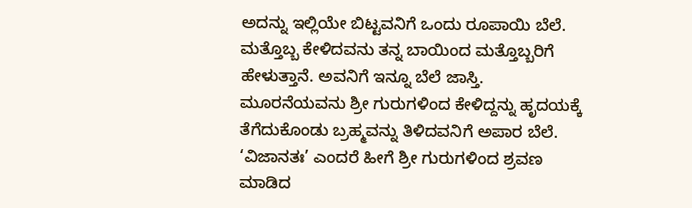ಅದನ್ನು ಇಲ್ಲಿಯೇ ಬಿಟ್ಟವನಿಗೆ ಒಂದು ರೂಪಾಯಿ ಬೆಲೆ. ಮತ್ತೊಬ್ಬ ಕೇಳಿದವನು ತನ್ನ ಬಾಯಿಂದ ಮತ್ತೊಬ್ಬರಿಗೆ ಹೇಳುತ್ತಾನೆ. ಅವನಿಗೆ ಇನ್ನೂ ಬೆಲೆ ಜಾಸ್ತಿ. ಮೂರನೆಯವನು ಶ್ರೀ ಗುರುಗಳಿಂದ ಕೇಳಿದ್ದನ್ನು ಹೃದಯಕ್ಕೆ ತೆಗೆದುಕೊಂಡು ಬ್ರಹ್ಮವನ್ನು ತಿಳಿದವನಿಗೆ ಅಪಾರ ಬೆಲೆ. ‘ವಿಜಾನತಃ’ ಎಂದರೆ ಹೀಗೆ ಶ್ರೀ ಗುರುಗಳಿಂದ ಶ್ರವಣ ಮಾಡಿದ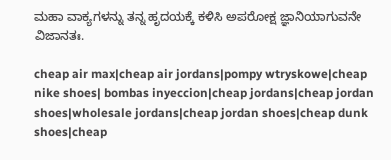ಮಹಾ ವಾಕ್ಯಗಳನ್ನು ತನ್ನ ಹೃದಯಕ್ಕೆ ಕಳಿಸಿ ಅಪರೋಕ್ಷ ಜ್ಞಾನಿಯಾಗುವನೇ ವಿಜಾನತಃ.

cheap air max|cheap air jordans|pompy wtryskowe|cheap nike shoes| bombas inyeccion|cheap jordans|cheap jordan shoes|wholesale jordans|cheap jordan shoes|cheap dunk shoes|cheap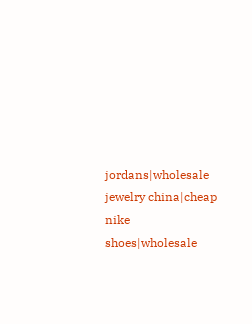jordans|wholesale jewelry china|cheap nike shoes|wholesale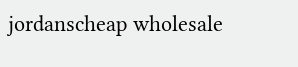jordanscheap wholesale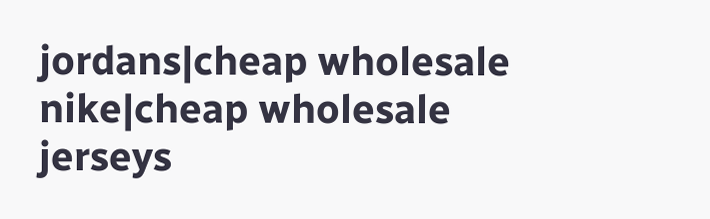jordans|cheap wholesale nike|cheap wholesale jerseys